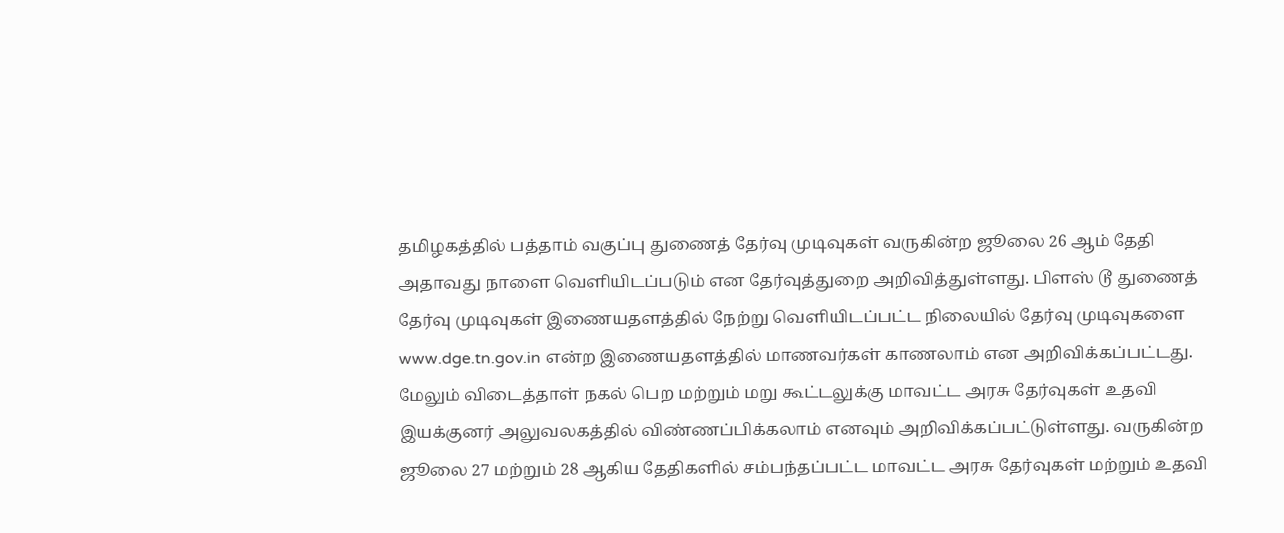தமிழகத்தில் பத்தாம் வகுப்பு துணைத் தேர்வு முடிவுகள் வருகின்ற ஜூலை 26 ஆம் தேதி அதாவது நாளை வெளியிடப்படும் என தேர்வுத்துறை அறிவித்துள்ளது. பிளஸ் டூ துணைத் தேர்வு முடிவுகள் இணையதளத்தில் நேற்று வெளியிடப்பட்ட நிலையில் தேர்வு முடிவுகளை www.dge.tn.gov.in என்ற இணையதளத்தில் மாணவர்கள் காணலாம் என அறிவிக்கப்பட்டது. மேலும் விடைத்தாள் நகல் பெற மற்றும் மறு கூட்டலுக்கு மாவட்ட அரசு தேர்வுகள் உதவி இயக்குனர் அலுவலகத்தில் விண்ணப்பிக்கலாம் எனவும் அறிவிக்கப்பட்டுள்ளது. வருகின்ற ஜூலை 27 மற்றும் 28 ஆகிய தேதிகளில் சம்பந்தப்பட்ட மாவட்ட அரசு தேர்வுகள் மற்றும் உதவி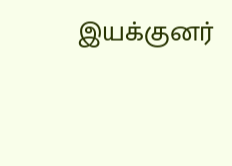இயக்குனர்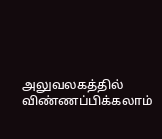அலுவலகத்தில் விண்ணப்பிக்கலாம்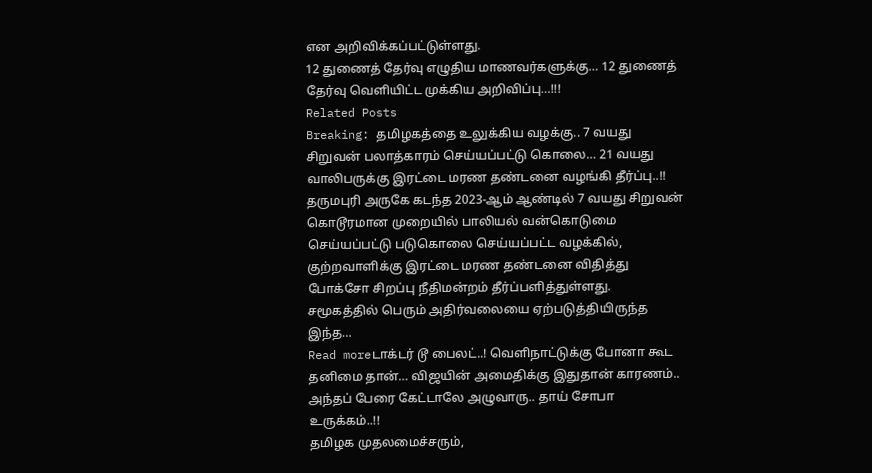என அறிவிக்கப்பட்டுள்ளது.
12 துணைத் தேர்வு எழுதிய மாணவர்களுக்கு… 12 துணைத் தேர்வு வெளியிட்ட முக்கிய அறிவிப்பு…!!!
Related Posts
Breaking: தமிழகத்தை உலுக்கிய வழக்கு.. 7 வயது சிறுவன் பலாத்காரம் செய்யப்பட்டு கொலை… 21 வயது வாலிபருக்கு இரட்டை மரண தண்டனை வழங்கி தீர்ப்பு..!!
தருமபுரி அருகே கடந்த 2023-ஆம் ஆண்டில் 7 வயது சிறுவன் கொடூரமான முறையில் பாலியல் வன்கொடுமை செய்யப்பட்டு படுகொலை செய்யப்பட்ட வழக்கில், குற்றவாளிக்கு இரட்டை மரண தண்டனை விதித்து போக்சோ சிறப்பு நீதிமன்றம் தீர்ப்பளித்துள்ளது. சமூகத்தில் பெரும் அதிர்வலையை ஏற்படுத்தியிருந்த இந்த…
Read moreடாக்டர் டூ பைலட்..! வெளிநாட்டுக்கு போனா கூட தனிமை தான்… விஜயின் அமைதிக்கு இதுதான் காரணம்.. அந்தப் பேரை கேட்டாலே அழுவாரு.. தாய் சோபா உருக்கம்..!!
தமிழக முதலமைச்சரும்,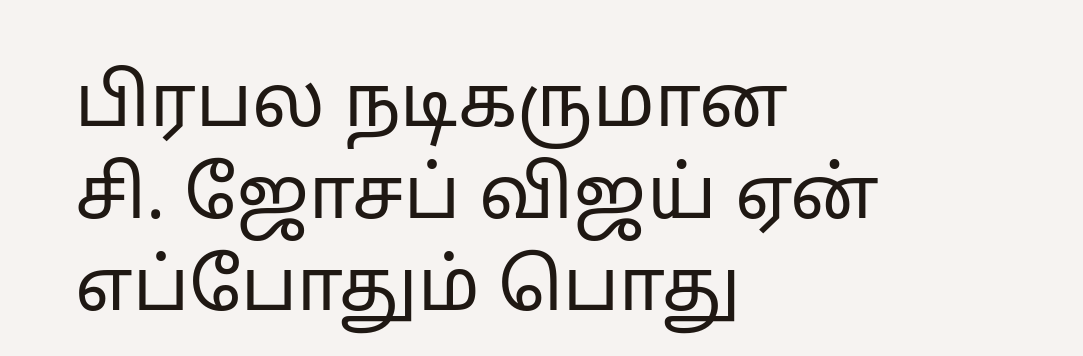பிரபல நடிகருமான சி. ஜோசப் விஜய் ஏன் எப்போதும் பொது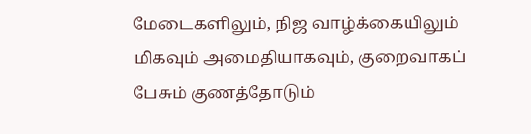மேடைகளிலும், நிஜ வாழ்க்கையிலும் மிகவும் அமைதியாகவும், குறைவாகப் பேசும் குணத்தோடும்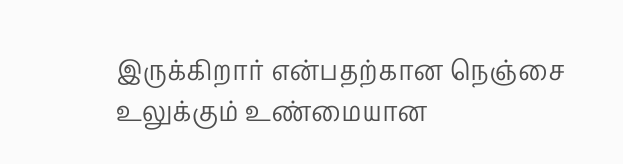இருக்கிறார் என்பதற்கான நெஞ்சை உலுக்கும் உண்மையான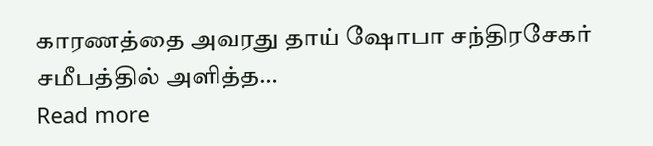காரணத்தை அவரது தாய் ஷோபா சந்திரசேகர் சமீபத்தில் அளித்த…
Read more